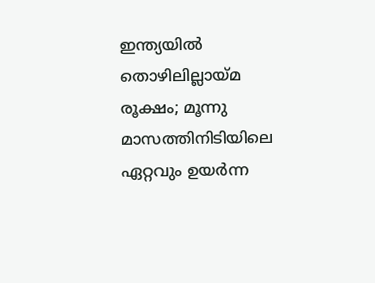ഇന്ത്യയില്‍ തൊഴിലില്ലായ്മ രൂക്ഷം; മൂന്നു മാസത്തിനിടിയിലെ ഏറ്റവും ഉയര്‍ന്ന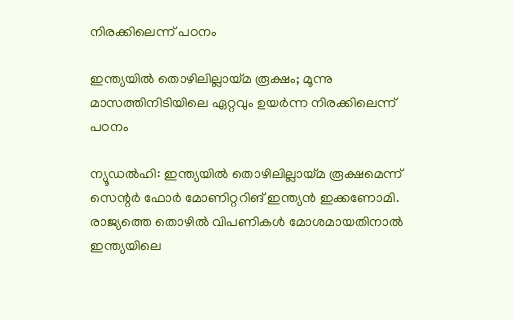നിരക്കിലെന്ന് പഠനം

ഇന്ത്യയില്‍ തൊഴിലില്ലായ്മ രൂക്ഷം; മൂന്നു മാസത്തിനിടിയിലെ ഏറ്റവും ഉയര്‍ന്ന നിരക്കിലെന്ന് പഠനം

ന്യൂഡല്‍ഹി: ഇന്ത്യയില്‍ തൊഴിലില്ലായ്മ രൂക്ഷമെന്ന് സെന്റര്‍ ഫോര്‍ മോണിറ്ററിങ് ഇന്ത്യന്‍ ഇക്കണോമി. രാജ്യത്തെ തൊഴില്‍ വിപണികള്‍ മോശമായതിനാല്‍ ഇന്ത്യയിലെ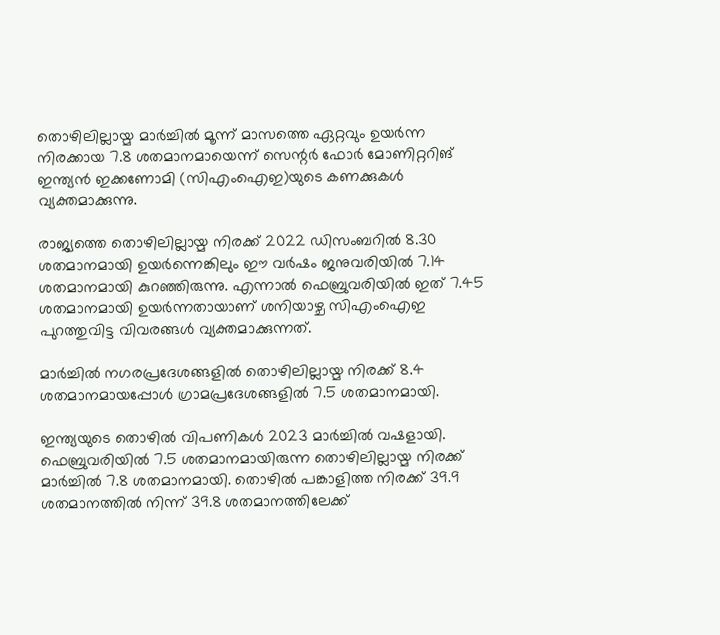തൊഴിലില്ലായ്മ മാര്‍ച്ചില്‍ മൂന്ന് മാസത്തെ ഏറ്റവും ഉയര്‍ന്ന നിരക്കായ 7.8 ശതമാനമായെന്ന് സെന്റര്‍ ഫോര്‍ മോണിറ്ററിങ് ഇന്ത്യന്‍ ഇക്കണോമി (സിഎംഐഇ)യുടെ കണക്കുകള്‍ വ്യക്തമാക്കുന്നു.

രാജ്യത്തെ തൊഴിലില്ലായ്മ നിരക്ക് 2022 ഡിസംബറില്‍ 8.30 ശതമാനമായി ഉയര്‍ന്നെങ്കിലും ഈ വര്‍ഷം ജനുവരിയില്‍ 7.14 ശതമാനമായി കുറഞ്ഞിരുന്നു. എന്നാല്‍ ഫെബ്രുവരിയില്‍ ഇത് 7.45 ശതമാനമായി ഉയര്‍ന്നതായാണ് ശനിയാഴ്ച സിഎംഐഇ പുറത്തുവിട്ട വിവരങ്ങള്‍ വ്യക്തമാക്കുന്നത്.

മാര്‍ച്ചില്‍ നഗരപ്രദേശങ്ങളില്‍ തൊഴിലില്ലായ്മ നിരക്ക് 8.4 ശതമാനമായപ്പോള്‍ ഗ്രാമപ്രദേശങ്ങളില്‍ 7.5 ശതമാനമായി.

ഇന്ത്യയുടെ തൊഴില്‍ വിപണികള്‍ 2023 മാര്‍ച്ചില്‍ വഷളായി. ഫെബ്രുവരിയില്‍ 7.5 ശതമാനമായിരുന്ന തൊഴിലില്ലായ്മ നിരക്ക് മാര്‍ച്ചില്‍ 7.8 ശതമാനമായി. തൊഴില്‍ പങ്കാളിത്ത നിരക്ക് 39.9 ശതമാനത്തില്‍ നിന്ന് 39.8 ശതമാനത്തിലേക്ക്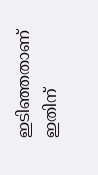ഇടിഞ്ഞതാണ് ഇതിന്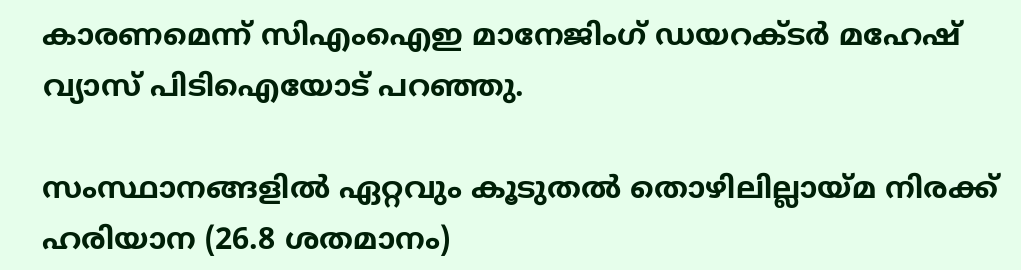കാരണമെന്ന് സിഎംഐഇ മാനേജിംഗ് ഡയറക്ടര്‍ മഹേഷ് വ്യാസ് പിടിഐയോട് പറഞ്ഞു.

സംസ്ഥാനങ്ങളില്‍ ഏറ്റവും കൂടുതല്‍ തൊഴിലില്ലായ്മ നിരക്ക് ഹരിയാന (26.8 ശതമാനം)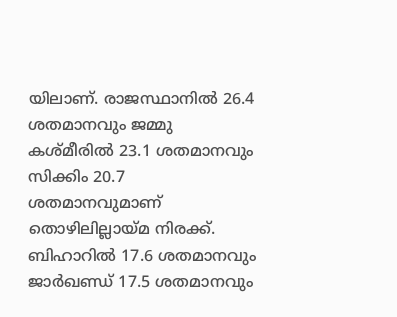യിലാണ്. രാജസ്ഥാനില്‍ 26.4 ശതമാനവും ജമ്മു കശ്മീരില്‍ 23.1 ശതമാനവും സിക്കിം 20.7 ശതമാനവുമാണ് തൊഴിലില്ലായ്മ നിരക്ക്. ബിഹാറില്‍ 17.6 ശതമാനവും ജാര്‍ഖണ്ഡ് 17.5 ശതമാനവും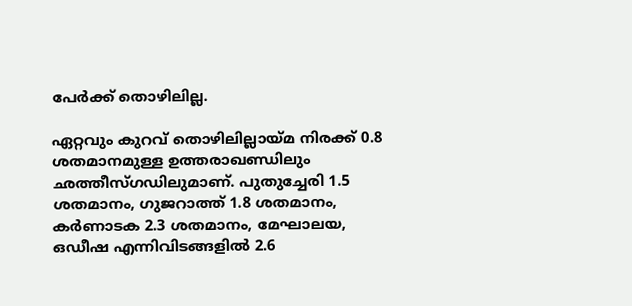പേര്‍ക്ക് തൊഴിലില്ല.

ഏറ്റവും കുറവ് തൊഴിലില്ലായ്മ നിരക്ക് 0.8 ശതമാനമുള്ള ഉത്തരാഖണ്ഡിലും ഛത്തീസ്ഗഡിലുമാണ്. പുതുച്ചേരി 1.5 ശതമാനം, ഗുജറാത്ത് 1.8 ശതമാനം, കര്‍ണാടക 2.3 ശതമാനം, മേഘാലയ, ഒഡീഷ എന്നിവിടങ്ങളില്‍ 2.6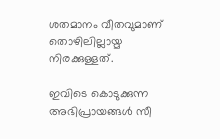ശതമാനം വീതവുമാണ് തൊഴിലില്ലായ്മ നിരക്കുള്ളത്.

ഇവിടെ കൊടുക്കുന്ന അഭിപ്രായങ്ങള്‍ സീ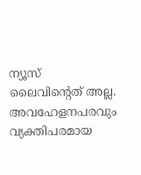ന്യൂസ് ലൈവിന്റെത് അല്ല. അവഹേളനപരവും വ്യക്തിപരമായ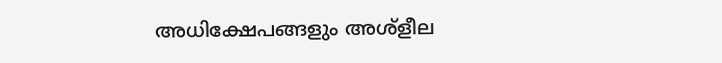അധിക്ഷേപങ്ങളും അശ്‌ളീല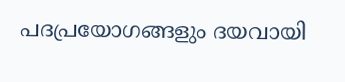പദപ്രയോഗങ്ങളും ദയവായി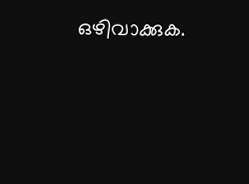ഒഴിവാക്കുക.